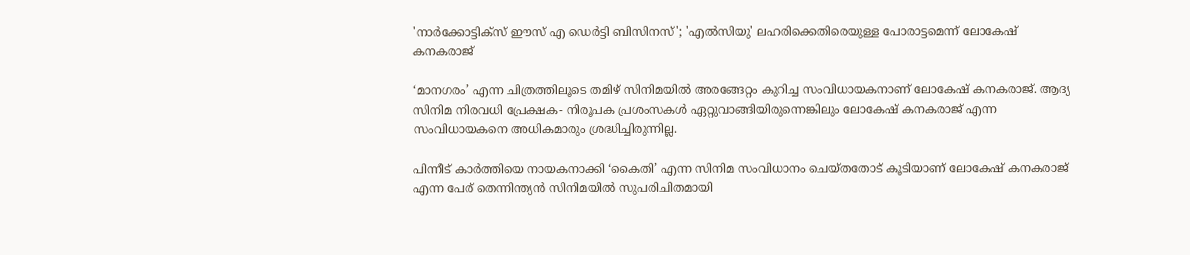'നാർക്കോട്ടിക്സ് ഈസ് എ ഡെർട്ടി ബിസിനസ്'; 'എൽസിയു' ലഹരിക്കെതിരെയുള്ള പോരാട്ടമെന്ന് ലോകേഷ് കനകരാജ്

‘മാനഗരം’ എന്ന ചിത്രത്തിലൂടെ തമിഴ് സിനിമയിൽ അരങ്ങേറ്റം കുറിച്ച സംവിധായകനാണ് ലോകേഷ് കനകരാജ്. ആദ്യ സിനിമ നിരവധി പ്രേക്ഷക- നിരൂപക പ്രശംസകൾ ഏറ്റുവാങ്ങിയിരുന്നെങ്കിലും ലോകേഷ് കനകരാജ് എന്ന സംവിധായകനെ അധികമാരും ശ്രദ്ധിച്ചിരുന്നില്ല.

പിന്നീട് കാർത്തിയെ നായകനാക്കി ‘കൈതി’ എന്ന സിനിമ സംവിധാനം ചെയ്തതോട് കൂടിയാണ് ലോകേഷ് കനകരാജ് എന്ന പേര് തെന്നിന്ത്യൻ സിനിമയിൽ സുപരിചിതമായി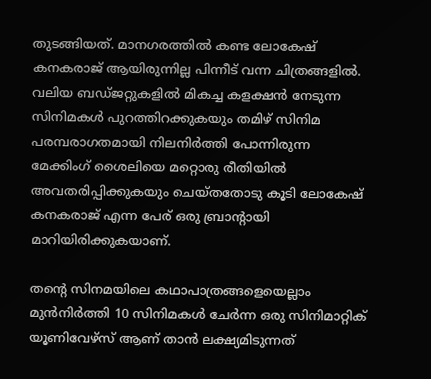തുടങ്ങിയത്. മാനഗരത്തിൽ കണ്ട ലോകേഷ് കനകരാജ് ആയിരുന്നില്ല പിന്നീട് വന്ന ചിത്രങ്ങളിൽ. വലിയ ബഡ്ജറ്റുകളിൽ മികച്ച കളക്ഷൻ നേടുന്ന സിനിമകൾ പുറത്തിറക്കുകയും തമിഴ് സിനിമ പരമ്പരാഗതമായി നിലനിർത്തി പോന്നിരുന്ന മേക്കിംഗ് ശൈലിയെ മറ്റൊരു രീതിയിൽ അവതരിപ്പിക്കുകയും ചെയ്തതോടു കൂടി ലോകേഷ് കനകരാജ് എന്ന പേര് ഒരു ബ്രാന്റായി മാറിയിരിക്കുകയാണ്.

തന്റെ സിനമയിലെ കഥാപാത്രങ്ങളെയെല്ലാം മുൻനിർത്തി 10 സിനിമകൾ ചേർന്ന ഒരു സിനിമാറ്റിക് യൂണിവേഴ്സ് ആണ് താൻ ലക്ഷ്യമിടുന്നത്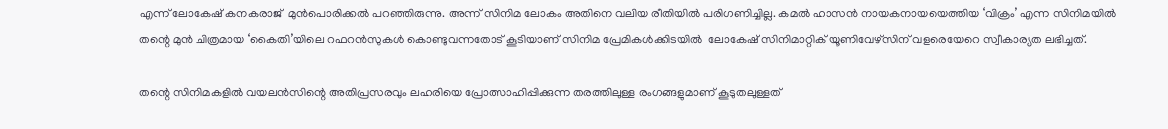എന്ന് ലോകേഷ് കനകരാജ്  മുൻപൊരിക്കൽ പറഞ്ഞിരുന്നു. അന്ന് സിനിമ ലോകം അതിനെ വലിയ രീതിയിൽ പരിഗണിച്ചില്ല. കമൽ ഹാസൻ നായകനായയെത്തിയ ‘വിക്രം’ എന്ന സിനിമയിൽ തന്റെ മുൻ ചിത്രമായ ‘കൈതി’യിലെ റഫറൻസുകൾ കൊണ്ടുവന്നതോട് കൂടിയാണ് സിനിമ പ്രേമികൾക്കിടയിൽ  ലോകേഷ് സിനിമാറ്റിക് യൂണിവേഴ്സിന് വളരെയേറെ സ്വീകാര്യത ലഭിച്ചത്.

തന്റെ സിനിമകളിൽ വയലൻസിന്റെ അതിപ്രസരവും ലഹരിയെ പ്രോത്സാഹിപ്പിക്കുന്ന തരത്തിലുള്ള രംഗങ്ങളുമാണ് കൂടുതലുള്ളത്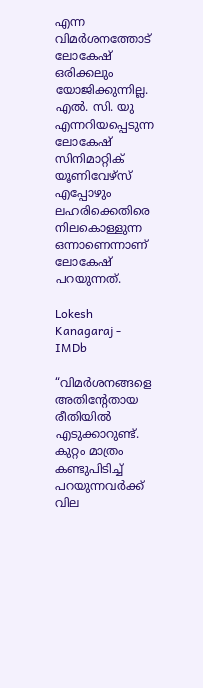എന്ന വിമർശനത്തോട് ലോകേഷ് ഒരിക്കലും യോജിക്കുന്നില്ല. എൽ. സി. യു എന്നറിയപ്പെടുന്ന ലോകേഷ് സിനിമാറ്റിക് യൂണിവേഴ്സ് എപ്പോഴും ലഹരിക്കെതിരെ നിലകൊള്ളുന്ന ഒന്നാണെന്നാണ് ലോകേഷ് പറയുന്നത്.

Lokesh Kanagaraj - IMDb

“വിമര്‍ശനങ്ങളെ അതിന്റേതായ രീതിയില്‍ എടുക്കാറുണ്ട്. കുറ്റം മാത്രം കണ്ടുപിടിച്ച് പറയുന്നവര്‍ക്ക് വില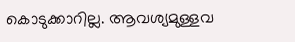കൊടുക്കാറില്ല. ആവശ്യമുള്ളവ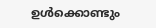ഉള്‍ക്കൊണ്ടും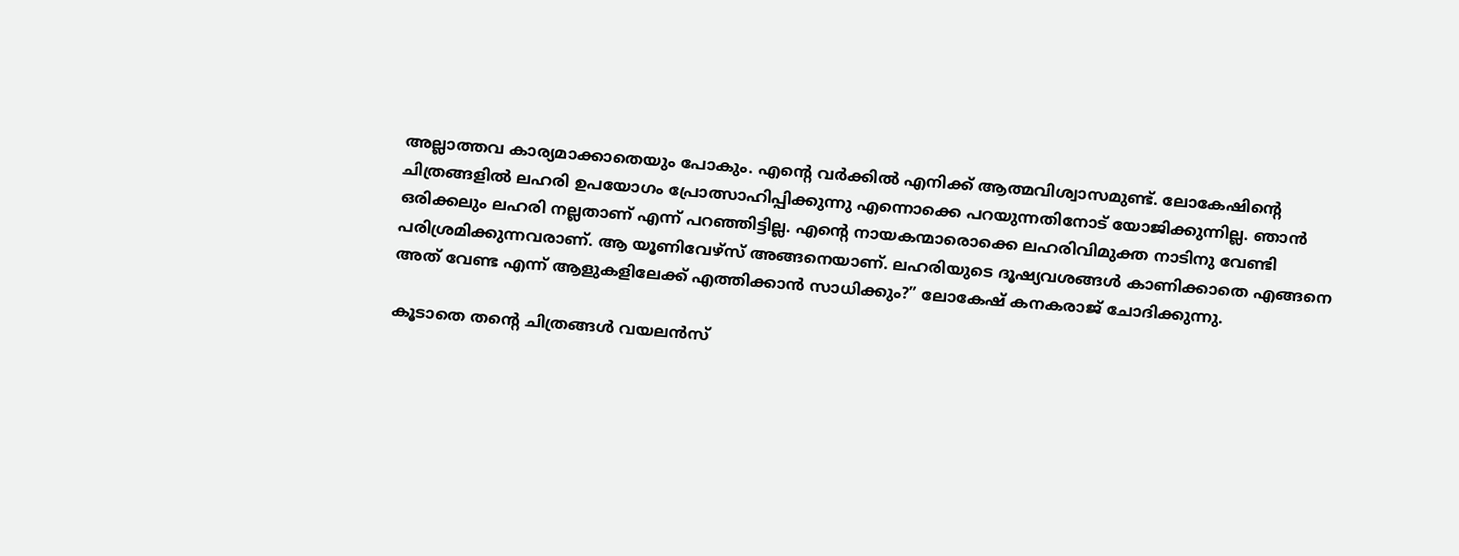അല്ലാത്തവ കാര്യമാക്കാതെയും പോകും. എന്റെ വര്‍ക്കില്‍ എനിക്ക് ആത്മവിശ്വാസമുണ്ട്. ലോകേഷിന്റെ ചിത്രങ്ങളില്‍ ലഹരി ഉപയോഗം പ്രോത്സാഹിപ്പിക്കുന്നു എന്നൊക്കെ പറയുന്നതിനോട് യോജിക്കുന്നില്ല. ഞാന്‍ ഒരിക്കലും ലഹരി നല്ലതാണ് എന്ന് പറഞ്ഞിട്ടില്ല. എന്റെ നായകന്മാരൊക്കെ ലഹരിവിമുക്ത നാടിനു വേണ്ടി പരിശ്രമിക്കുന്നവരാണ്. ആ യൂണിവേഴ്സ് അങ്ങനെയാണ്. ലഹരിയുടെ ദൂഷ്യവശങ്ങള്‍ കാണിക്കാതെ എങ്ങനെ അത് വേണ്ട എന്ന് ആളുകളിലേക്ക് എത്തിക്കാന്‍ സാധിക്കും?” ലോകേഷ് കനകരാജ് ചോദിക്കുന്നു.

കൂടാതെ തന്റെ ചിത്രങ്ങൾ വയലൻസ്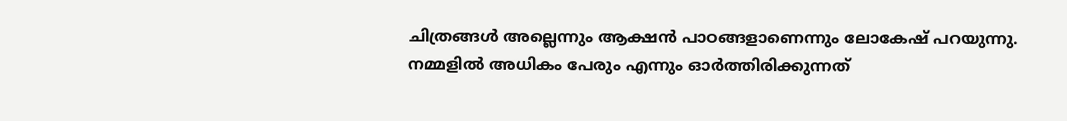ചിത്രങ്ങൾ അല്ലെന്നും ആക്ഷൻ പാഠങ്ങളാണെന്നും ലോകേഷ് പറയുന്നു. നമ്മളില്‍ അധികം പേരും എന്നും ഓര്‍ത്തിരിക്കുന്നത്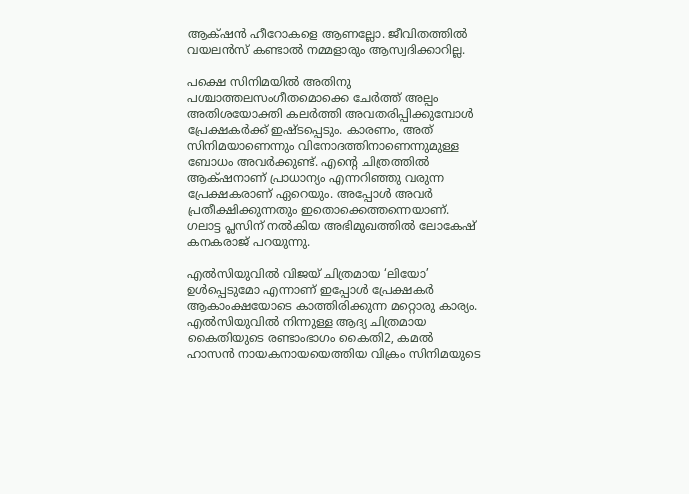ആക്‌ഷന്‍ ഹീറോകളെ ആണല്ലോ. ജീവിതത്തില്‍ വയലന്‍സ് കണ്ടാല്‍ നമ്മളാരും ആസ്വദിക്കാറില്ല.

പക്ഷെ സിനിമയില്‍ അതിനു പശ്ചാത്തലസംഗീതമൊക്കെ ചേര്‍ത്ത് അല്പം അതിശയോക്തി കലര്‍ത്തി അവതരിപ്പിക്കുമ്പോള്‍ പ്രേക്ഷകര്‍ക്ക് ഇഷ്ടപ്പെടും. കാരണം, അത് സിനിമയാണെന്നും വിനോദത്തിനാണെന്നുമുള്ള ബോധം അവര്‍ക്കുണ്ട്. എന്റെ ചിത്രത്തില്‍ ആക്‌ഷനാണ് പ്രാധാന്യം എന്നറിഞ്ഞു വരുന്ന പ്രേക്ഷകരാണ് ഏറെയും. അപ്പോള്‍ അവര്‍ പ്രതീക്ഷിക്കുന്നതും ഇതൊക്കെത്തന്നെയാണ്. ഗലാട്ട പ്ലസിന് നൽകിയ അഭിമുഖത്തിൽ ലോകേഷ് കനകരാജ് പറയുന്നു.

എൽസിയുവിൽ വിജയ് ചിത്രമായ ‘ലിയോ’ ഉൾപ്പെടുമോ എന്നാണ് ഇപ്പോൾ പ്രേക്ഷകർ ആകാംക്ഷയോടെ കാത്തിരിക്കുന്ന മറ്റൊരു കാര്യം. എൽസിയുവിൽ നിന്നുള്ള ആദ്യ ചിത്രമായ കൈതിയുടെ രണ്ടാംഭാഗം കൈതി2, കമൽ ഹാസൻ നായകനായയെത്തിയ വിക്രം സിനിമയുടെ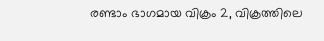രണ്ടാം ഭാഗമായ വിക്രം 2, വിക്രത്തിലെ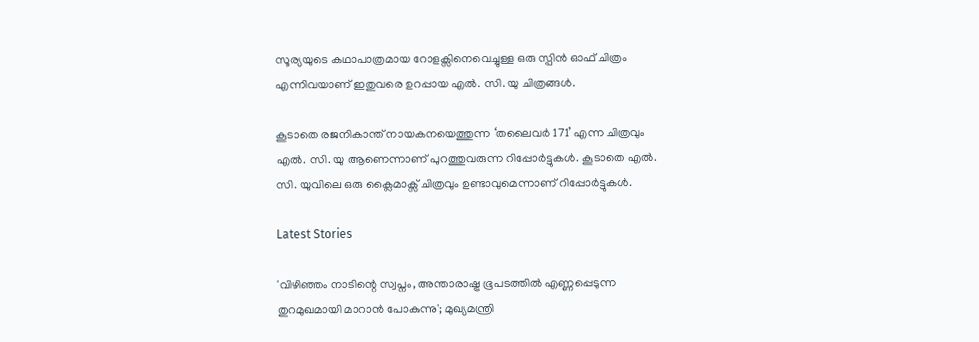സൂര്യയുടെ കഥാപാത്രമായ റോളക്സിനെവെച്ചുള്ള ഒരു സ്പിൻ ഓഫ് ചിത്രം എന്നിവയാണ് ഇതുവരെ ഉറപ്പായ എൽ. സി. യു ചിത്രങ്ങൾ.

കൂടാതെ രജനികാന്ത് നായകനയെത്തുന്ന ‘തലൈവർ 171’ എന്ന ചിത്രവും എൽ. സി. യു ആണെന്നാണ് പുറത്തുവരുന്ന റിപ്പോർട്ടുകൾ. കൂടാതെ എൽ. സി. യുവിലെ ഒരു ക്ലൈമാക്സ് ചിത്രവും ഉണ്ടാവുമെന്നാണ് റിപ്പോർട്ടുകൾ.

Latest Stories

'വിഴിഞ്ഞം നാടിന്റെ സ്വപ്നം, അന്താരാഷ്ട്ര ഭൂപടത്തിൽ എണ്ണപ്പെടുന്ന തുറമുഖമായി മാറാൻ പോകുന്നു'; മുഖ്യമന്ത്രി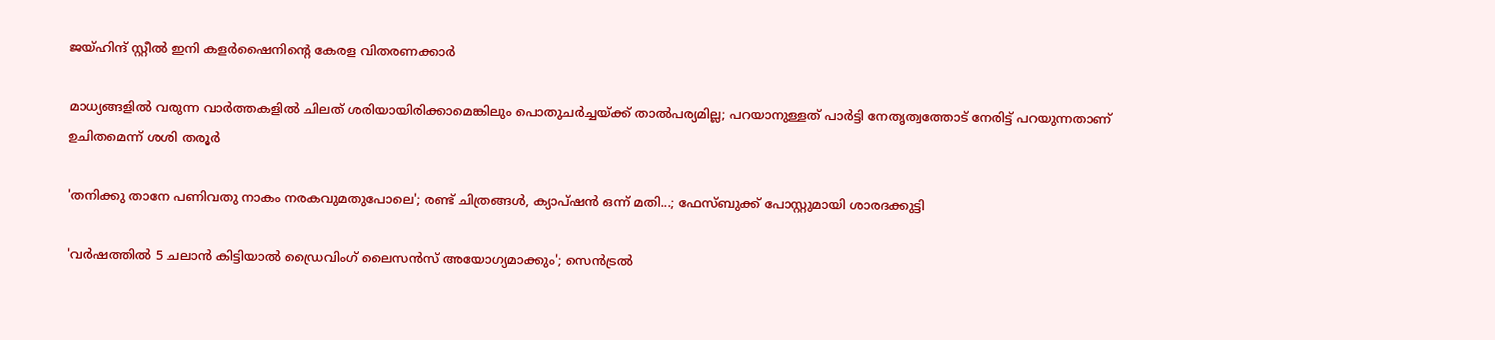ജയ്ഹിന്ദ് സ്റ്റീല്‍ ഇനി കളര്‍ഷൈനിന്റെ കേരള വിതരണക്കാര്‍

മാധ്യങ്ങളില്‍ വരുന്ന വാര്‍ത്തകളില്‍ ചിലത് ശരിയായിരിക്കാമെങ്കിലും പൊതുചര്‍ച്ചയ്ക്ക് താല്‍പര്യമില്ല; പറയാനുള്ളത് പാര്‍ട്ടി നേതൃത്വത്തോട് നേരിട്ട് പറയുന്നതാണ് ഉചിതമെന്ന് ശശി തരൂര്‍

'തനിക്കു താനേ പണിവതു നാകം നരകവുമതുപോലെ'; രണ്ട് ചിത്രങ്ങൾ, ക്യാപ്‌ഷൻ ഒന്ന് മതി...; ഫേസ്ബുക്ക് പോസ്റ്റുമായി ശാരദക്കുട്ടി

'വര്‍ഷത്തില്‍ 5 ചലാന്‍ കിട്ടിയാല്‍ ഡ്രൈവിംഗ് ലൈസന്‍സ് അയോഗ്യമാക്കും'; സെൻട്രൽ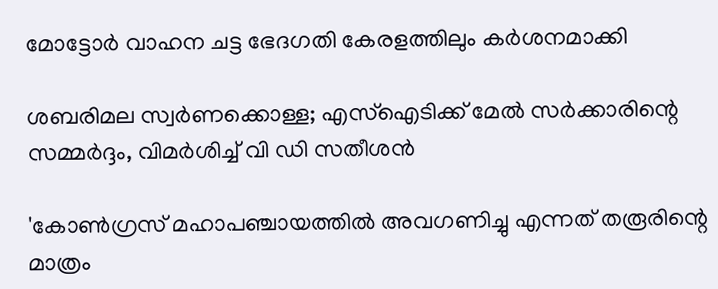മോട്ടോർ വാഹന ചട്ട ഭേദഗതി കേരളത്തിലും കർശനമാക്കി

ശബരിമല സ്വര്‍ണക്കൊള്ള; എസ്‌ഐടിക്ക് മേല്‍ സര്‍ക്കാരിന്റെ സമ്മർദ്ദം, വിമർശിച്ച് വി ഡി സതീശന്‍

'കോണ്‍ഗ്രസ് മഹാപഞ്ചായത്തില്‍ അവഗണിച്ചു എന്നത് തരൂരിന്റെ മാത്രം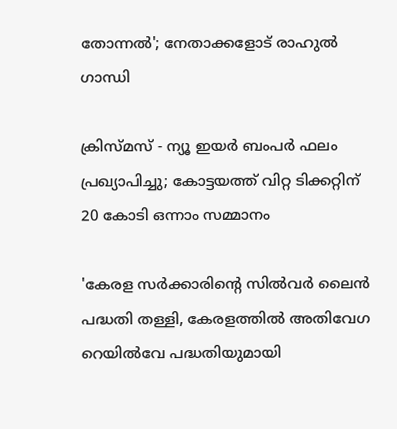തോന്നല്‍'; നേതാക്കളോട് രാഹുല്‍ ഗാന്ധി

ക്രിസ്മസ് - ന്യൂ ഇയര്‍ ബംപര്‍ ഫലം പ്രഖ്യാപിച്ചു; കോട്ടയത്ത് വിറ്റ ടിക്കറ്റിന് 20 കോടി ഒന്നാം സമ്മാനം

'കേരള സർക്കാരിന്റെ സിൽവർ ലൈൻ പദ്ധതി തള്ളി, കേരളത്തിൽ അതിവേഗ റെയിൽവേ പദ്ധതിയുമായി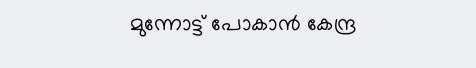മുന്നോട്ട് പോകാൻ കേന്ദ്ര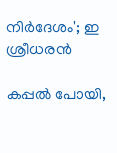നിർദേശം'; ഇ ശ്രീധരൻ

കപ്പൽ പോയി,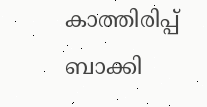കാത്തിരിപ്പ് ബാക്കി